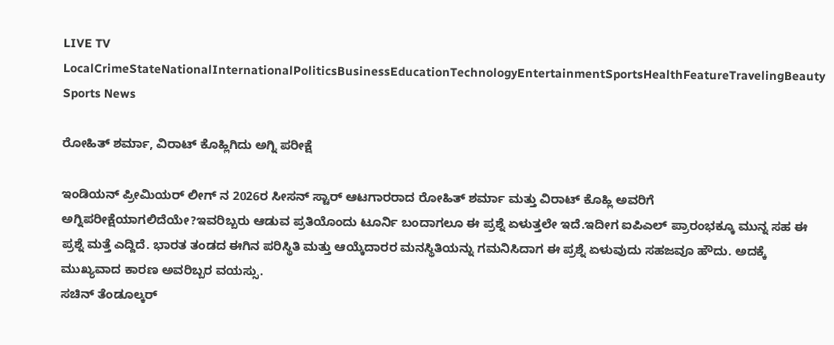LIVE TV LocalCrimeStateNationalInternationalPoliticsBusinessEducationTechnologyEntertainmentSportsHealthFeatureTravelingBeauty
Sports News

ರೋಹಿತ್ ಶರ್ಮಾ, ವಿರಾಟ್ ಕೊಹ್ಲಿಗಿದು ಅಗ್ನಿ ಪರೀಕ್ಷೆ

ಇಂಡಿಯನ್ ಪ್ರೀಮಿಯರ್ ಲೀಗ್ ನ 2026ರ ಸೀಸನ್ ಸ್ಟಾರ್ ಆಟಗಾರರಾದ ರೋಹಿತ್ ಶರ್ಮಾ ಮತ್ತು ವಿರಾಟ್ ಕೊಹ್ಲಿ ಅವರಿಗೆ ಅಗ್ನಿಪರೀಕ್ಷೆಯಾಗಲಿದೆಯೇ?ಇವರಿಬ್ಬರು ಆಡುವ ಪ್ರತಿಯೊಂದು ಟೂರ್ನಿ ಬಂದಾಗಲೂ ಈ ಪ್ರಶ್ನೆ ಏಳುತ್ತಲೇ ಇದೆ.ಇದೀಗ ಐಪಿಎಲ್ ಪ್ರಾರಂಭಕ್ಕೂ ಮುನ್ನ ಸಹ ಈ ಪ್ರಶ್ನೆ ಮತ್ತೆ ಎದ್ದಿದೆ. ಭಾರತ ತಂಡದ ಈಗಿನ ಪರಿಸ್ಥಿತಿ ಮತ್ತು ಆಯ್ಕೆದಾರರ ಮನಸ್ಥಿತಿಯನ್ನು ಗಮನಿಸಿದಾಗ ಈ ಪ್ರಶ್ನೆ ಏಳುವುದು ಸಹಜವೂ ಹೌದು. ಅದಕ್ಕೆ ಮುಖ್ಯವಾದ ಕಾರಣ ಅವರಿಬ್ಬರ ವಯಸ್ಸು.
ಸಚಿನ್ ತೆಂಡೂಲ್ಕರ್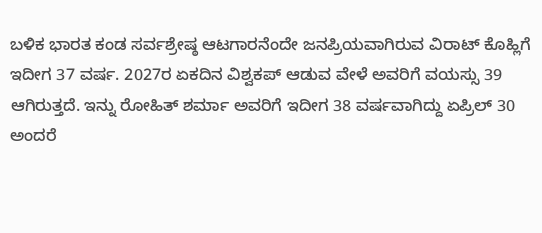ಬಳಿಕ ಭಾರತ ಕಂಡ ಸರ್ವಶ್ರೇಷ್ಠ ಆಟಗಾರನೆಂದೇ ಜನಪ್ರಿಯವಾಗಿರುವ ವಿರಾಟ್ ಕೊಹ್ಲಿಗೆ ಇದೀಗ 37 ವರ್ಷ. 2027ರ ಏಕದಿನ ವಿಶ್ವಕಪ್ ಆಡುವ ವೇಳೆ ಅವರಿಗೆ ವಯಸ್ಸು 39 ಆಗಿರುತ್ತದೆ. ಇನ್ನು ರೋಹಿತ್ ಶರ್ಮಾ ಅವರಿಗೆ ಇದೀಗ 38 ವರ್ಷವಾಗಿದ್ದು ಏಪ್ರಿಲ್ 30 ಅಂದರೆ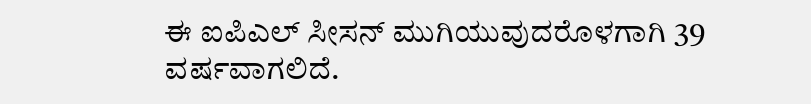ಈ ಐಪಿಎಲ್ ಸೀಸನ್ ಮುಗಿಯುವುದರೊಳಗಾಗಿ 39 ವರ್ಷವಾಗಲಿದೆ.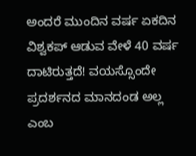ಅಂದರೆ ಮುಂದಿನ ವರ್ಷ ಏಕದಿನ ವಿಶ್ವಕಪ್ ಆಡುವ ವೇಳೆ 40 ವರ್ಷ ದಾಟಿರುತ್ತದೆ! ವಯಸ್ಸೊಂದೇ ಪ್ರದರ್ಶನದ ಮಾನದಂಡ ಅಲ್ಲ ಎಂಬ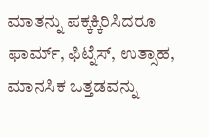ಮಾತನ್ನು ಪಕ್ಕಕ್ಕಿರಿಸಿದರೂ ಫಾರ್ಮ್, ಫಿಟ್ನೆಸ್, ಉತ್ಸಾಹ, ಮಾನಸಿಕ ಒತ್ತಡವನ್ನು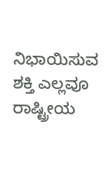ನಿಭಾಯಿಸುವ ಶಕ್ತಿ ಎಲ್ಲವೂ ರಾಷ್ಟ್ರೀಯ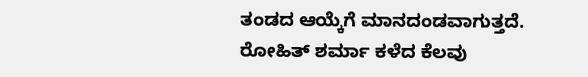ತಂಡದ ಆಯ್ಕೆಗೆ ಮಾನದಂಡವಾಗುತ್ತದೆ.
ರೋಹಿತ್ ಶರ್ಮಾ ಕಳೆದ ಕೆಲವು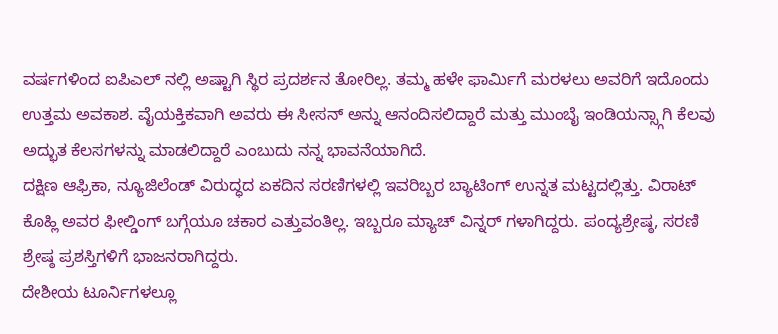ವರ್ಷಗಳಿಂದ ಐಪಿಎಲ್ ನಲ್ಲಿ ಅಷ್ಟಾಗಿ ಸ್ಥಿರ ಪ್ರದರ್ಶನ ತೋರಿಲ್ಲ. ತಮ್ಮ ಹಳೇ ಫಾರ್ಮಿಗೆ ಮರಳಲು ಅವರಿಗೆ ಇದೊಂದು ಉತ್ತಮ ಅವಕಾಶ. ವೈಯಕ್ತಿಕವಾಗಿ ಅವರು ಈ ಸೀಸನ್ ಅನ್ನು ಆನಂದಿಸಲಿದ್ದಾರೆ ಮತ್ತು ಮುಂಬೈ ಇಂಡಿಯನ್ಸ್ಗಾಗಿ ಕೆಲವು ಅದ್ಭುತ ಕೆಲಸಗಳನ್ನು ಮಾಡಲಿದ್ದಾರೆ ಎಂಬುದು ನನ್ನ ಭಾವನೆಯಾಗಿದೆ.
ದಕ್ಷಿಣ ಆಫ್ರಿಕಾ, ನ್ಯೂಜಿಲೆಂಡ್ ವಿರುದ್ಧದ ಏಕದಿನ ಸರಣಿಗಳಲ್ಲಿ ಇವರಿಬ್ಬರ ಬ್ಯಾಟಿಂಗ್ ಉನ್ನತ ಮಟ್ಟದಲ್ಲಿತ್ತು. ವಿರಾಟ್ ಕೊಹ್ಲಿ ಅವರ ಫೀಲ್ಡಿಂಗ್ ಬಗ್ಗೆಯೂ ಚಕಾರ ಎತ್ತುವಂತಿಲ್ಲ. ಇಬ್ಬರೂ ಮ್ಯಾಚ್ ವಿನ್ನರ್ ಗಳಾಗಿದ್ದರು. ಪಂದ್ಯಶ್ರೇಷ್ಠ, ಸರಣಿ ಶ್ರೇಷ್ಠ ಪ್ರಶಸ್ತಿಗಳಿಗೆ ಭಾಜನರಾಗಿದ್ದರು.
ದೇಶೀಯ ಟೂರ್ನಿಗಳಲ್ಲೂ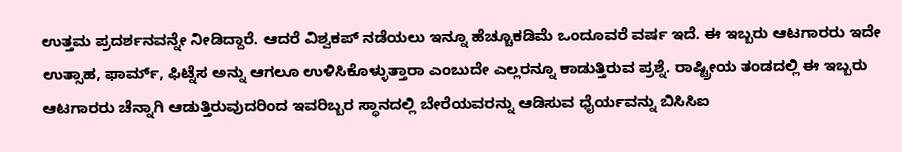ಉತ್ತಮ ಪ್ರದರ್ಶನವನ್ನೇ ನೀಡಿದ್ದಾರೆ. ಆದರೆ ವಿಶ್ವಕಪ್ ನಡೆಯಲು ಇನ್ನೂ ಹೆಚ್ಚೂಕಡಿಮೆ ಒಂದೂವರೆ ವರ್ಷ ಇದೆ. ಈ ಇಬ್ಬರು ಆಟಗಾರರು ಇದೇ ಉತ್ಸಾಹ, ಫಾರ್ಮ್, ಫಿಟ್ನೆಸ ಅನ್ನು ಆಗಲೂ ಉಳಿಸಿಕೊಳ್ಳುತ್ತಾರಾ ಎಂಬುದೇ ಎಲ್ಲರನ್ನೂ ಕಾಡುತ್ತಿರುವ ಪ್ರಶ್ನೆ. ರಾಷ್ಟ್ರೀಯ ತಂಡದಲ್ಲಿ ಈ ಇಬ್ಬರು ಆಟಗಾರರು ಚೆನ್ನಾಗಿ ಆಡುತ್ತಿರುವುದರಿಂದ ಇವರಿಬ್ಬರ ಸ್ಥಾನದಲ್ಲಿ ಬೇರೆಯವರನ್ನು ಆಡಿಸುವ ಧೈರ್ಯವನ್ನು ಬಿಸಿಸಿಐ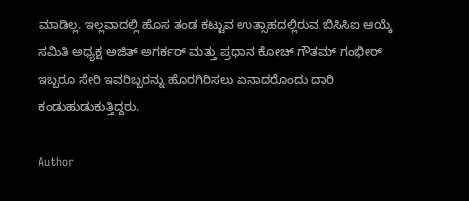ಮಾಡಿಲ್ಲ. ಇಲ್ಲವಾದಲ್ಲಿ ಹೊಸ ತಂಡ ಕಟ್ಟುವ ಉತ್ಸಾಹದಲ್ಲಿರುವ ಬಿಸಿಸಿಐ ಆಯ್ಕೆ ಸಮಿತಿ ಅಧ್ಯಕ್ಷ ಅಜಿತ್ ಅಗರ್ಕರ್ ಮತ್ತು ಪ್ರಧಾನ ಕೋಚ್ ಗೌತಮ್ ಗಂಭೀರ್ ಇಬ್ಬರೂ ಸೇರಿ ಇವರಿಬ್ಬರನ್ನು ಹೊರಗಿರಿಸಲು ಏನಾದರೊಂದು ದಾರಿ ಕಂಡುಹುಡುಕುತ್ತಿದ್ದರು.

Author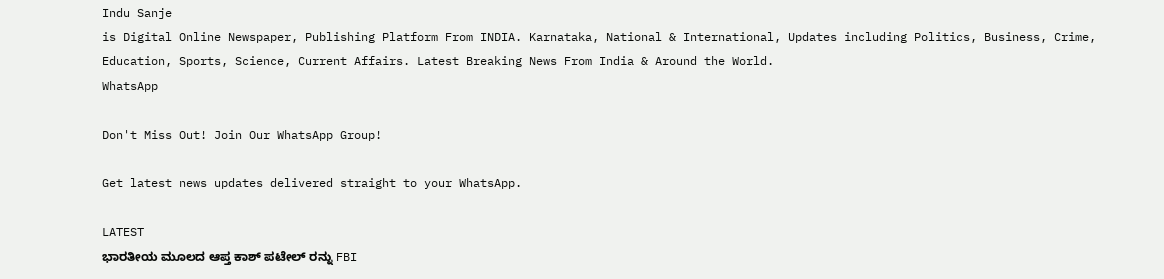Indu Sanje
is Digital Online Newspaper, Publishing Platform From INDIA. Karnataka, National & International, Updates including Politics, Business, Crime, Education, Sports, Science, Current Affairs. Latest Breaking News From India & Around the World.
WhatsApp

Don't Miss Out! Join Our WhatsApp Group!

Get latest news updates delivered straight to your WhatsApp.

LATEST
ಭಾರತೀಯ ಮೂಲದ ಆಪ್ತ ಕಾಶ್ ಪಟೇಲ್ ರನ್ನು FBI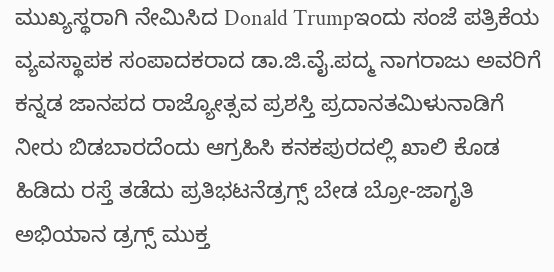ಮುಖ್ಯಸ್ಥರಾಗಿ ನೇಮಿಸಿದ Donald Trumpಇಂದು ಸಂಜೆ ಪತ್ರಿಕೆಯ ವ್ಯವಸ್ಥಾಪಕ ಸಂಪಾದಕರಾದ ಡಾ.ಜಿ.ವೈ.ಪದ್ಮ ನಾಗರಾಜು ಅವರಿಗೆ ಕನ್ನಡ ಜಾನಪದ ರಾಜ್ಯೋತ್ಸವ ಪ್ರಶಸ್ತಿ ಪ್ರದಾನತಮಿಳುನಾಡಿಗೆ ನೀರು ಬಿಡಬಾರದೆಂದು ಆಗ್ರಹಿಸಿ ಕನಕಪುರದಲ್ಲಿ ಖಾಲಿ ಕೊಡ ಹಿಡಿದು ರಸ್ತೆ ತಡೆದು ಪ್ರತಿಭಟನೆಡ್ರಗ್ಸ್ ಬೇಡ ಬ್ರೋ-ಜಾಗೃತಿ ಅಭಿಯಾನ ಡ್ರಗ್ಸ್ ಮುಕ್ತ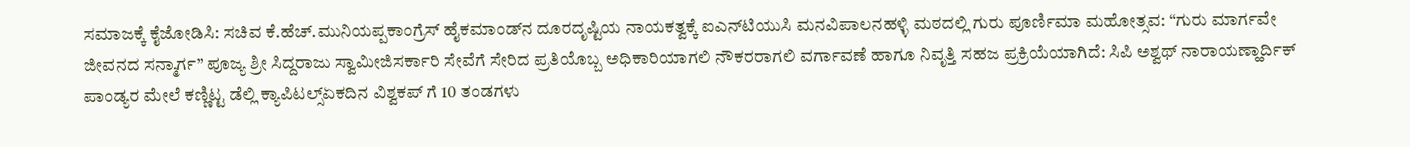ಸಮಾಜಕ್ಕೆ ಕೈಜೋಡಿಸಿ: ಸಚಿವ ಕೆ.ಹೆಚ್.ಮುನಿಯಪ್ಪಕಾಂಗ್ರೆಸ್ ಹೈಕಮಾಂಡ್‌ನ ದೂರದೃಷ್ಟಿಯ ನಾಯಕತ್ವಕ್ಕೆ ಐಎನ್‌ಟಿಯುಸಿ ಮನವಿಪಾಲನಹಳ್ಳಿ ಮಠದಲ್ಲಿ ಗುರು ಪೂರ್ಣಿಮಾ ಮಹೋತ್ಸವ: “ಗುರು ಮಾರ್ಗವೇ ಜೀವನದ ಸನ್ಮಾರ್ಗ” ಪೂಜ್ಯ ಶ್ರೀ ಸಿದ್ದರಾಜು ಸ್ವಾಮೀಜಿಸರ್ಕಾರಿ ಸೇವೆಗೆ ಸೇರಿದ ಪ್ರತಿಯೊಬ್ಬ ಅಧಿಕಾರಿಯಾಗಲಿ ನೌಕರರಾಗಲಿ ವರ್ಗಾವಣೆ ಹಾಗೂ ನಿವೃತ್ತಿ ಸಹಜ ಪ್ರಕ್ರಿಯೆಯಾಗಿದೆ: ಸಿಪಿ ಅಶ್ವಥ್ ನಾರಾಯಣ್ಹಾರ್ದಿಕ್ ಪಾಂಡ್ಯರ ಮೇಲೆ ಕಣ್ಣಿಟ್ಟ ಡೆಲ್ಲಿ ಕ್ಯಾಪಿಟಲ್ಸ್ಏಕದಿನ ವಿಶ್ವಕಪ್ ಗೆ 10 ತಂಡಗಳು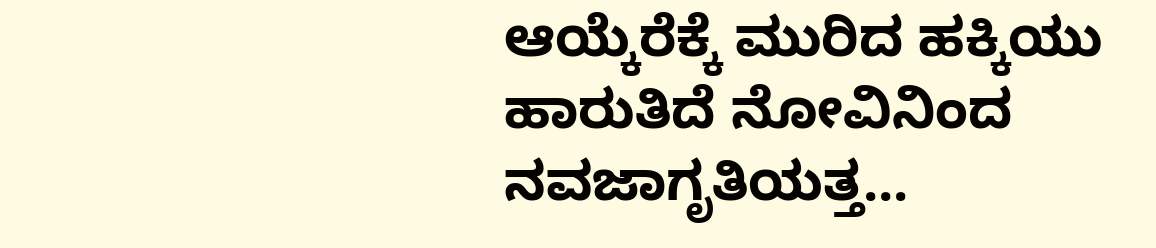ಆಯ್ಕೆರೆಕ್ಕೆ ಮುರಿದ ಹಕ್ಕಿಯು ಹಾರುತಿದೆ ನೋವಿನಿಂದ ನವಜಾಗೃತಿಯತ್ತ...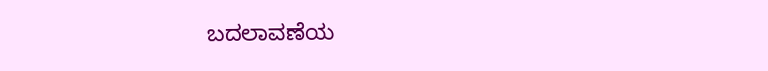ಬದಲಾವಣೆಯ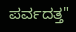ಪರ್ವದತ್ತ"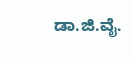ಡಾ.ಜಿ.ವೈ.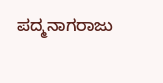ಪದ್ಮನಾಗರಾಜು